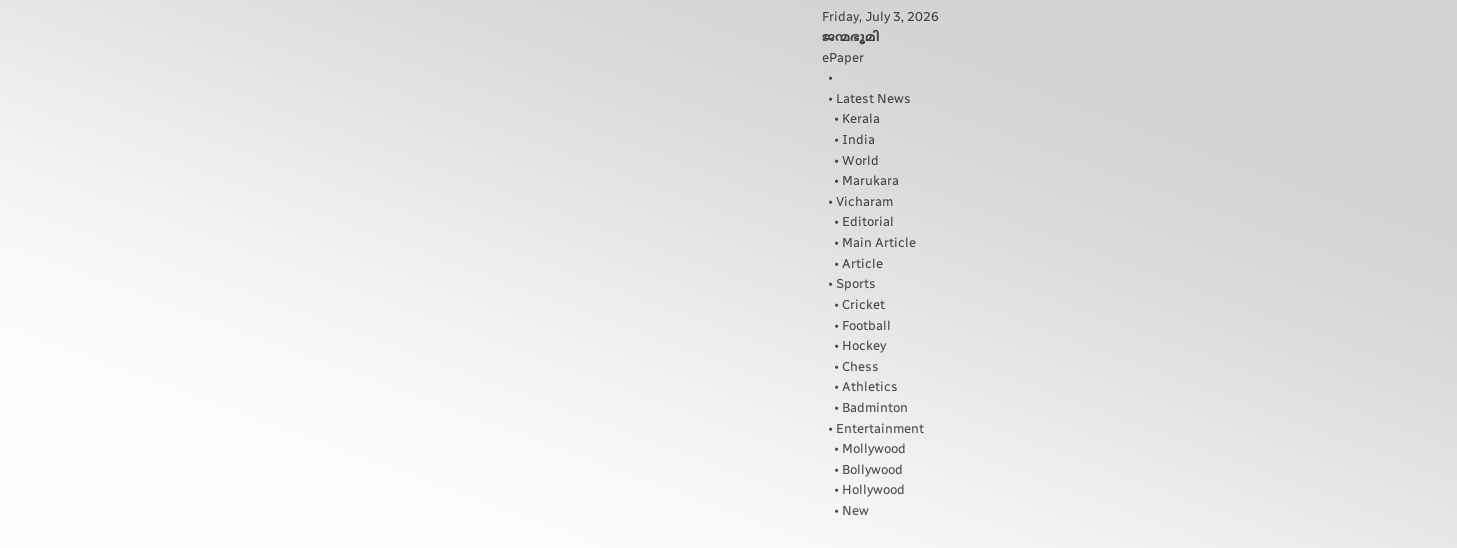Friday, July 3, 2026
ജന്മഭൂമി
ePaper
  •
  • Latest News
    • Kerala
    • India
    • World
    • Marukara
  • Vicharam
    • Editorial
    • Main Article
    • Article
  • Sports
    • Cricket
    • Football
    • Hockey
    • Chess
    • Athletics
    • Badminton
  • Entertainment
    • Mollywood
    • Bollywood
    • Hollywood
    • New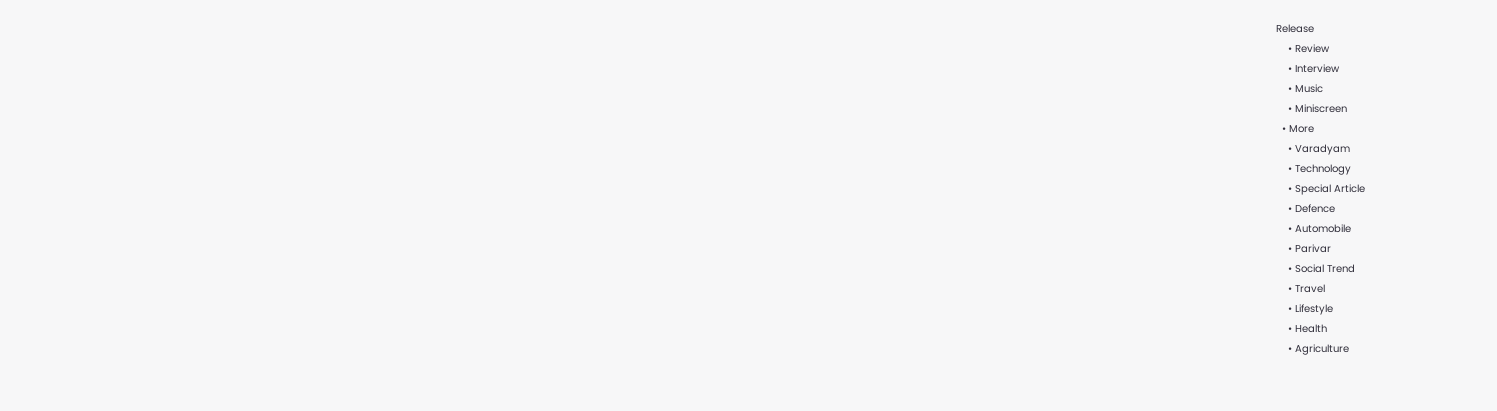Release
    • Review
    • Interview
    • Music
    • Miniscreen
  • More
    • Varadyam
    • Technology
    • Special Article
    • Defence
    • Automobile
    • Parivar
    • Social Trend
    • Travel
    • Lifestyle
    • Health
    • Agriculture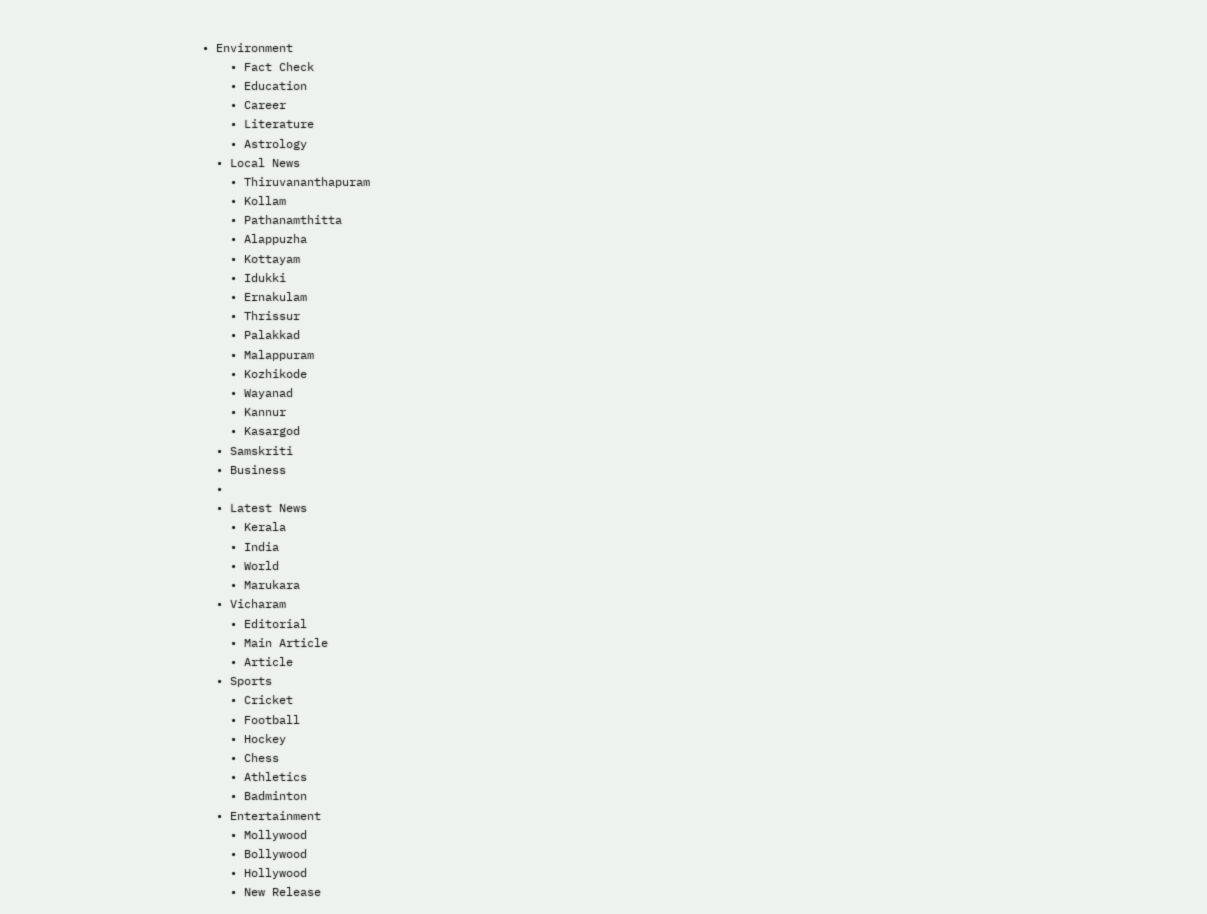• Environment
    • Fact Check
    • Education
    • Career
    • Literature
    • Astrology
  • Local News
    • Thiruvananthapuram
    • Kollam
    • Pathanamthitta
    • Alappuzha
    • Kottayam
    • Idukki
    • Ernakulam
    • Thrissur
    • Palakkad
    • Malappuram
    • Kozhikode
    • Wayanad
    • Kannur
    • Kasargod
  • Samskriti
  • Business
  •
  • Latest News
    • Kerala
    • India
    • World
    • Marukara
  • Vicharam
    • Editorial
    • Main Article
    • Article
  • Sports
    • Cricket
    • Football
    • Hockey
    • Chess
    • Athletics
    • Badminton
  • Entertainment
    • Mollywood
    • Bollywood
    • Hollywood
    • New Release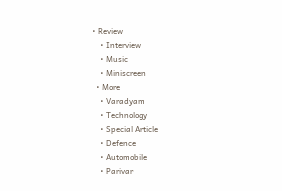• Review
    • Interview
    • Music
    • Miniscreen
  • More
    • Varadyam
    • Technology
    • Special Article
    • Defence
    • Automobile
    • Parivar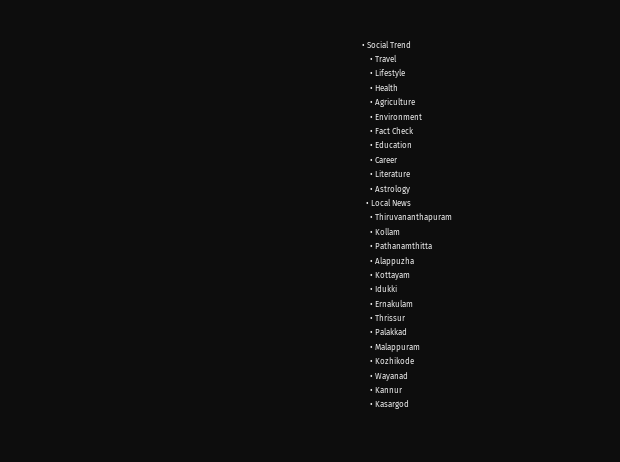• Social Trend
    • Travel
    • Lifestyle
    • Health
    • Agriculture
    • Environment
    • Fact Check
    • Education
    • Career
    • Literature
    • Astrology
  • Local News
    • Thiruvananthapuram
    • Kollam
    • Pathanamthitta
    • Alappuzha
    • Kottayam
    • Idukki
    • Ernakulam
    • Thrissur
    • Palakkad
    • Malappuram
    • Kozhikode
    • Wayanad
    • Kannur
    • Kasargod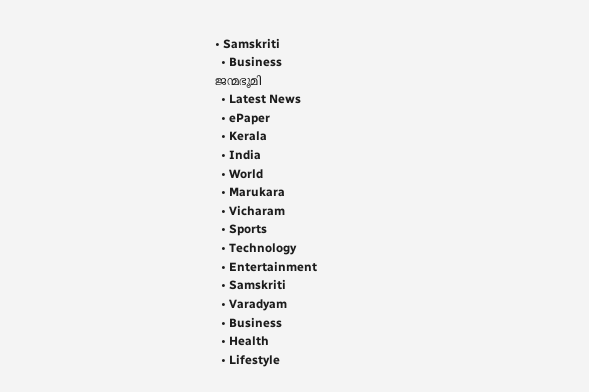• Samskriti
  • Business
ജന്മഭൂമി
  • Latest News
  • ePaper
  • Kerala
  • India
  • World
  • Marukara
  • Vicharam
  • Sports
  • Technology
  • Entertainment
  • Samskriti
  • Varadyam
  • Business
  • Health
  • Lifestyle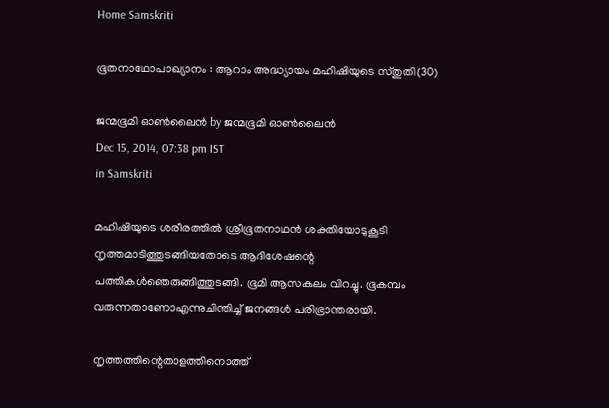Home Samskriti

ഭൂതനാഥോപാഖ്യാനം : ആറാം അദ്ധ്യായം മഹിഷിയുടെ സ്തുതി(30)

ജന്മഭൂമി ഓണ്‍ലൈന്‍ by ജന്മഭൂമി ഓണ്‍ലൈന്‍
Dec 15, 2014, 07:38 pm IST
in Samskriti

മഹിഷിയുടെ ശരീരത്തില്‍ ശ്രീഭൂതനാഥന്‍ ശക്തിയോടുകൂടി നൃത്തമാടിത്തുടങ്ങിയതോടെ ആദിശേഷന്റെ പത്തികള്‍ഞെരുങ്ങിത്തുടങ്ങി. ഭൂമി ആസകലം വിറച്ചു. ഭൂകമ്പം വരുന്നതാണോഎന്നുചിന്തിച്ച് ജനങ്ങള്‍ പരിഭ്രാന്തരായി.

നൃത്തത്തിന്റെതാളത്തിനൊത്ത്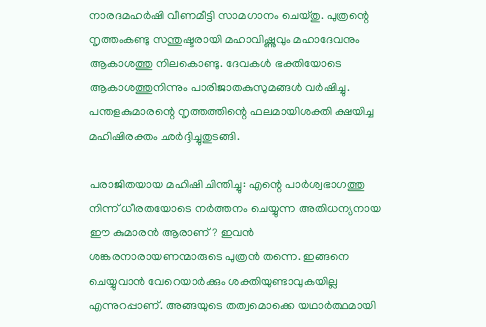നാരദമഹര്‍ഷി വീണമീട്ടി സാമഗാനം ചെയ്തു. പുത്രന്റെ നൃത്തംകണ്ടു സന്തുഷ്ടരായി മഹാവിഷ്ണുവും മഹാദേവനും ആകാശത്തു നിലകൊണ്ടു. ദേവകള്‍ ഭക്തിയോടെ ആകാശത്തുനിന്നും പാരിജാതകുസുമങ്ങള്‍ വര്‍ഷിച്ചു. പന്തളകുമാരന്റെ നൃത്തത്തിന്റെ ഫലമായിശക്തി ക്ഷയിച്ച മഹിഷിരക്തം ഛര്‍ദ്ദിച്ചുതുടങ്ങി.

പരാജിതയായ മഹിഷി ചിന്തിച്ചു: എന്റെ പാര്‍ശ്വഭാഗത്തു നിന്ന് ധീരതയോടെ നര്‍ത്തനം ചെയ്യുന്ന അതിധന്യനായ ഈ കുമാരന്‍ ആരാണ്? ഇവന്‍ ശങ്കരനാരായണന്മാരുടെ പുത്രന്‍ തന്നെ. ഇങ്ങനെ ചെയ്യുവാന്‍ വേറെയാര്‍ക്കും ശക്തിയുണ്ടാവുകയില്ല എന്നുറപ്പാണ്. അങ്ങയുടെ തത്വമൊക്കെ യഥാര്‍ത്ഥമായി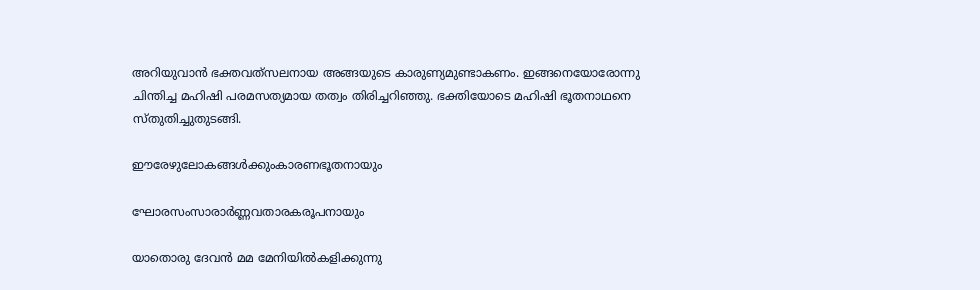അറിയുവാന്‍ ഭക്തവത്‌സലനായ അങ്ങയുടെ കാരുണ്യമുണ്ടാകണം. ഇങ്ങനെയോരോന്നു ചിന്തിച്ച മഹിഷി പരമസത്യമായ തത്വം തിരിച്ചറിഞ്ഞു. ഭക്തിയോടെ മഹിഷി ഭൂതനാഥനെ സ്തുതിച്ചുതുടങ്ങി.

ഈരേഴുലോകങ്ങള്‍ക്കുംകാരണഭൂതനായും

ഘോരസംസാരാര്‍ണ്ണവതാരകരൂപനായും

യാതൊരു ദേവന്‍ മമ മേനിയില്‍കളിക്കുന്നു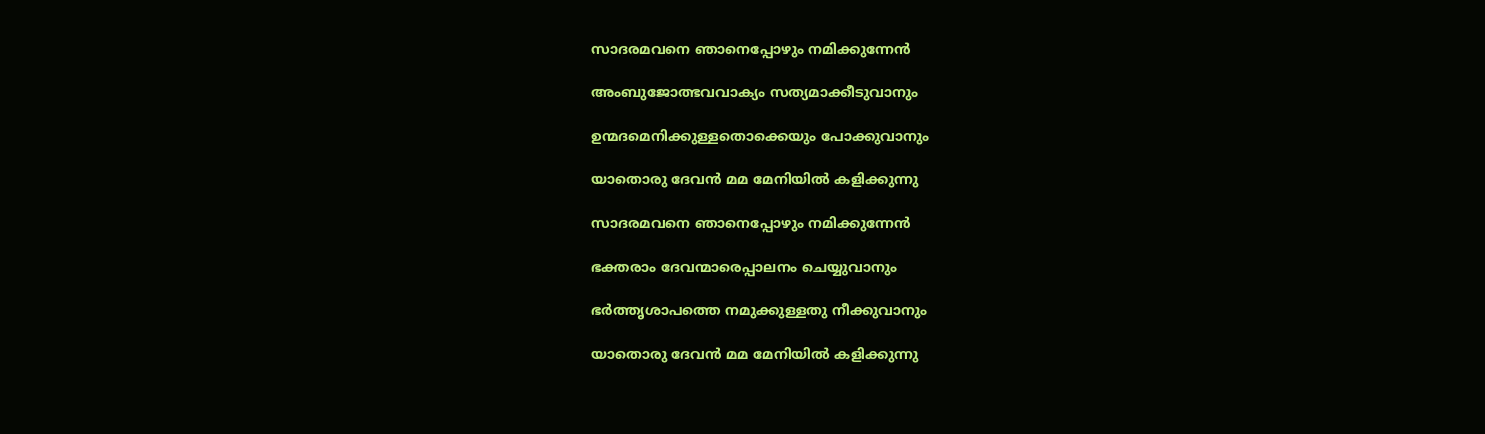സാദരമവനെ ഞാനെപ്പോഴും നമിക്കുന്നേന്‍

അംബുജോത്ഭവവാക്യം സത്യമാക്കീടുവാനും

ഉന്മദമെനിക്കുള്ളതൊക്കെയും പോക്കുവാനും

യാതൊരു ദേവന്‍ മമ മേനിയില്‍ കളിക്കുന്നു

സാദരമവനെ ഞാനെപ്പോഴും നമിക്കുന്നേന്‍

ഭക്തരാം ദേവന്മാരെപ്പാലനം ചെയ്യുവാനും

ഭര്‍ത്തൃശാപത്തെ നമുക്കുള്ളതു നീക്കുവാനും

യാതൊരു ദേവന്‍ മമ മേനിയില്‍ കളിക്കുന്നു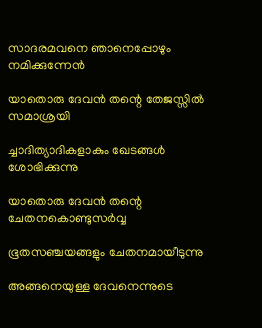സാദരമവനെ ഞാനെപ്പോഴും നമിക്കുന്നേന്‍

യാതൊരു ദേവന്‍ തന്റെ തേജസ്സില്‍ സമാശ്രയി

ച്ചാദിത്യാദികളാകും ഖേടങ്ങള്‍ ശോഭിക്കുന്നു

യാതൊരു ദേവന്‍ തന്റെ ചേതനകൊണ്ടുസര്‍വ്വ

ഭൂതസഞ്ചയങ്ങളും ചേതനമായീടുന്നു

അങ്ങനെയുള്ള ദേവനെന്നുടെ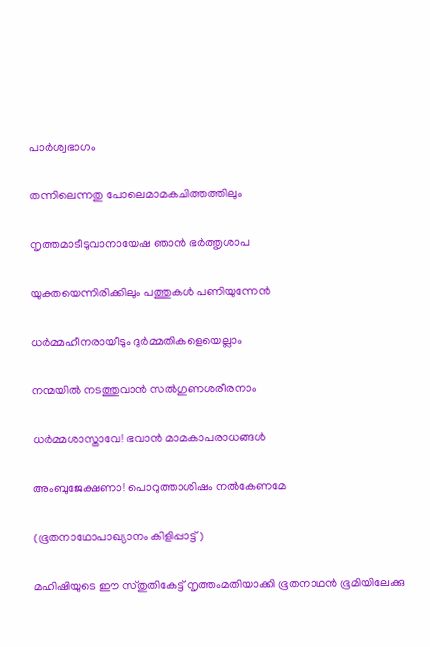പാര്‍ശ്വഭാഗം

തന്നിലെന്നതു പോലെമാമകചിത്തത്തിലും

നൃത്തമാടീടുവാനായേഷ ഞാന്‍ ഭര്‍ത്തൃശാപ

യുക്തയെന്നിരിക്കിലും പത്തുകള്‍ പണിയുന്നേന്‍

ധര്‍മ്മഹീനരായീടും ദുര്‍മ്മതികളെയെല്ലാം

നന്മയില്‍ നടത്തുവാന്‍ സല്‍ഗുണശരീരനാം

ധര്‍മ്മശാസ്താവേ! ഭവാന്‍ മാമകാപരാധങ്ങള്‍

അംബുജേക്ഷണാ! പൊറുത്താശിഷം നല്‍കേണമേ

(ഭൂതനാഥോപാഖ്യാനം കിളിപ്പാട്ട്)

മഹിഷിയുടെ ഈ സ്തുതികേട്ട് നൃത്തംമതിയാക്കി ഭൂതനാഥന്‍ ഭൂമിയിലേക്കു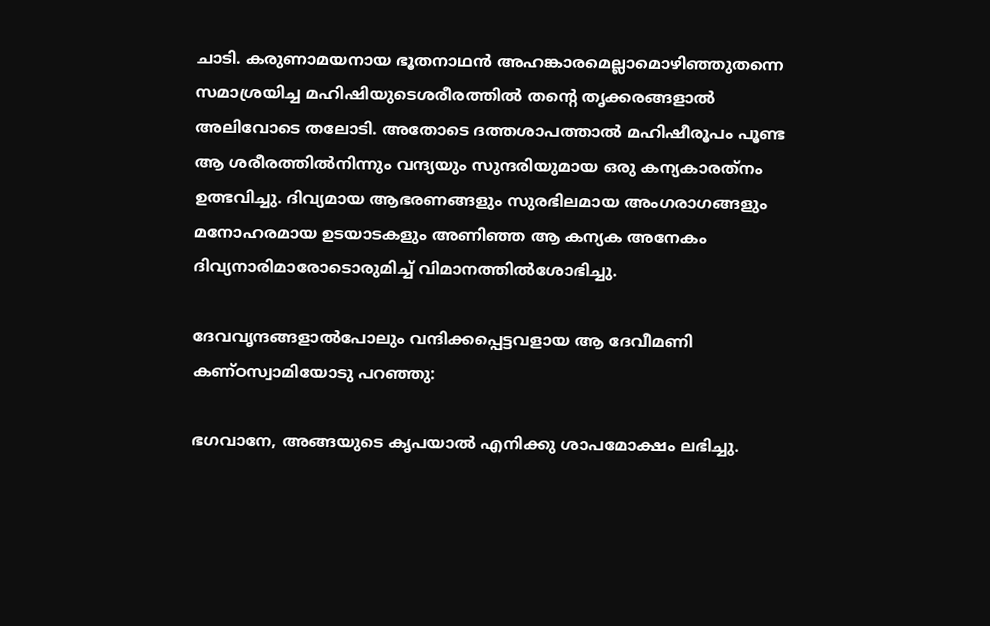ചാടി. കരുണാമയനായ ഭൂതനാഥന്‍ അഹങ്കാരമെല്ലാമൊഴിഞ്ഞുതന്നെ സമാശ്രയിച്ച മഹിഷിയുടെശരീരത്തില്‍ തന്റെ തൃക്കരങ്ങളാല്‍ അലിവോടെ തലോടി. അതോടെ ദത്തശാപത്താല്‍ മഹിഷീരൂപം പൂണ്ട ആ ശരീരത്തില്‍നിന്നും വന്ദ്യയും സുന്ദരിയുമായ ഒരു കന്യകാരത്‌നം ഉത്ഭവിച്ചു. ദിവ്യമായ ആഭരണങ്ങളും സുരഭിലമായ അംഗരാഗങ്ങളും മനോഹരമായ ഉടയാടകളും അണിഞ്ഞ ആ കന്യക അനേകം ദിവ്യനാരിമാരോടൊരുമിച്ച് വിമാനത്തില്‍ശോഭിച്ചു.

ദേവവൃന്ദങ്ങളാല്‍പോലും വന്ദിക്കപ്പെട്ടവളായ ആ ദേവീമണി കണ്ഠസ്വാമിയോടു പറഞ്ഞു:

ഭഗവാനേ, അങ്ങയുടെ കൃപയാല്‍ എനിക്കു ശാപമോക്ഷം ലഭിച്ചു.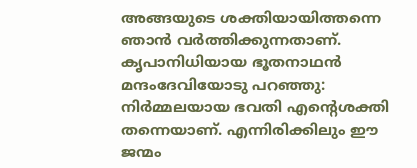അങ്ങയുടെ ശക്തിയായിത്തന്നെ ഞാന്‍ വര്‍ത്തിക്കുന്നതാണ്. കൃപാനിധിയായ ഭൂതനാഥന്‍ മന്ദംദേവിയോടു പറഞ്ഞു: നിര്‍മ്മലയായ ഭവതി എന്റെശക്തി തന്നെയാണ്. എന്നിരിക്കിലും ഈ ജന്മം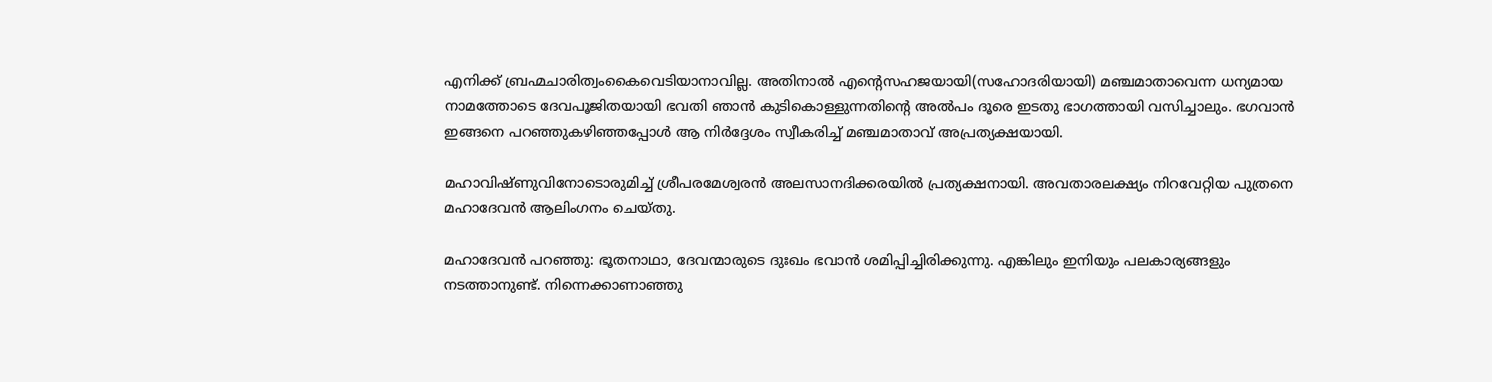എനിക്ക് ബ്രഹ്മചാരിത്വംകൈവെടിയാനാവില്ല. അതിനാല്‍ എന്റെസഹജയായി(സഹോദരിയായി) മഞ്ചമാതാവെന്ന ധന്യമായ നാമത്തോടെ ദേവപൂജിതയായി ഭവതി ഞാന്‍ കുടികൊള്ളുന്നതിന്റെ അല്‍പം ദൂരെ ഇടതു ഭാഗത്തായി വസിച്ചാലും. ഭഗവാന്‍ ഇങ്ങനെ പറഞ്ഞുകഴിഞ്ഞപ്പോള്‍ ആ നിര്‍ദ്ദേശം സ്വീകരിച്ച് മഞ്ചമാതാവ് അപ്രത്യക്ഷയായി.

മഹാവിഷ്ണുവിനോടൊരുമിച്ച് ശ്രീപരമേശ്വരന്‍ അലസാനദിക്കരയില്‍ പ്രത്യക്ഷനായി. അവതാരലക്ഷ്യം നിറവേറ്റിയ പുത്രനെ മഹാദേവന്‍ ആലിംഗനം ചെയ്തു.

മഹാദേവന്‍ പറഞ്ഞു: ഭൂതനാഥാ, ദേവന്മാരുടെ ദുഃഖം ഭവാന്‍ ശമിപ്പിച്ചിരിക്കുന്നു. എങ്കിലും ഇനിയും പലകാര്യങ്ങളും നടത്താനുണ്ട്. നിന്നെക്കാണാഞ്ഞു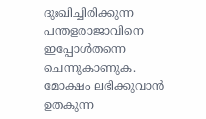ദുഃഖിച്ചിരിക്കുന്ന പന്തളരാജാവിനെ ഇപ്പോള്‍തന്നെ ചെന്നുകാണുക. മോക്ഷം ലഭിക്കുവാന്‍ ഉതകുന്ന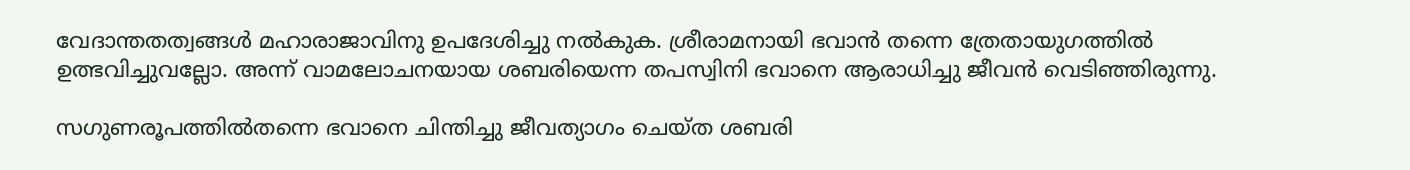വേദാന്തതത്വങ്ങള്‍ മഹാരാജാവിനു ഉപദേശിച്ചു നല്‍കുക. ശ്രീരാമനായി ഭവാന്‍ തന്നെ ത്രേതായുഗത്തില്‍ ഉത്ഭവിച്ചുവല്ലോ. അന്ന് വാമലോചനയായ ശബരിയെന്ന തപസ്വിനി ഭവാനെ ആരാധിച്ചു ജീവന്‍ വെടിഞ്ഞിരുന്നു.

സഗുണരൂപത്തില്‍തന്നെ ഭവാനെ ചിന്തിച്ചു ജീവത്യാഗം ചെയ്ത ശബരി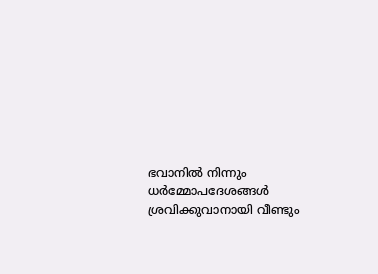ഭവാനില്‍ നിന്നും ധര്‍മ്മോപദേശങ്ങള്‍ ശ്രവിക്കുവാനായി വീണ്ടും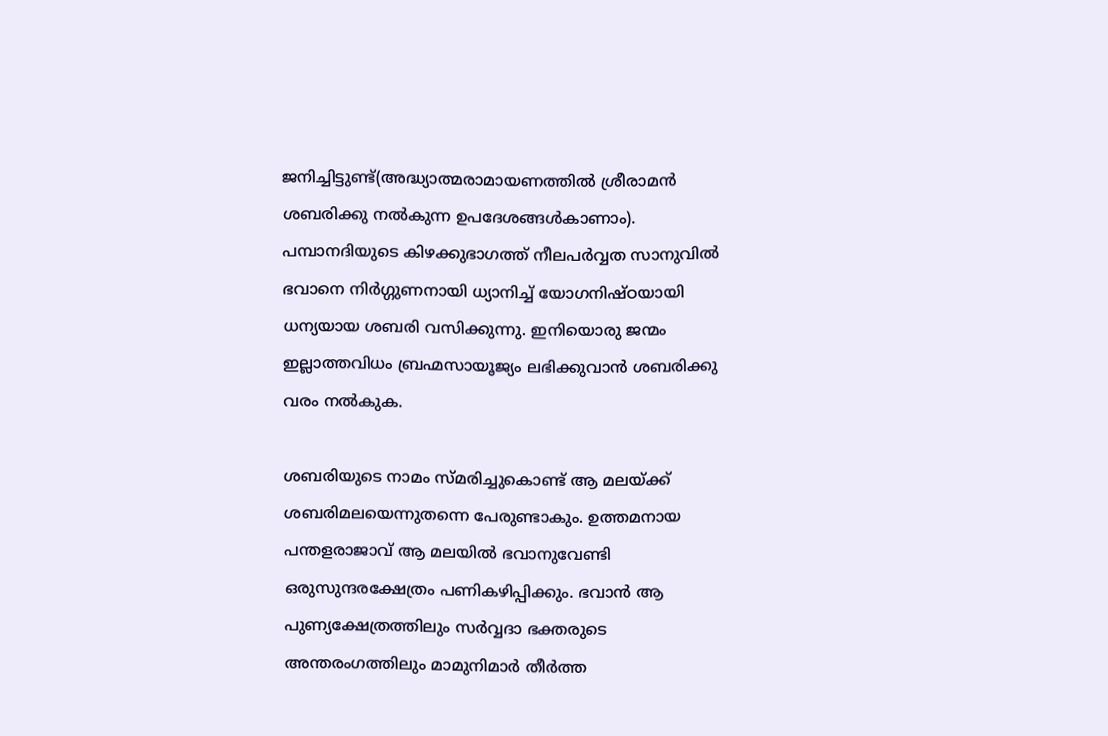ജനിച്ചിട്ടുണ്ട്(അദ്ധ്യാത്മരാമായണത്തില്‍ ശ്രീരാമന്‍ ശബരിക്കു നല്‍കുന്ന ഉപദേശങ്ങള്‍കാണാം). പമ്പാനദിയുടെ കിഴക്കുഭാഗത്ത് നീലപര്‍വ്വത സാനുവില്‍ ഭവാനെ നിര്‍ഗ്ഗുണനായി ധ്യാനിച്ച് യോഗനിഷ്ഠയായി ധന്യയായ ശബരി വസിക്കുന്നു. ഇനിയൊരു ജന്മം ഇല്ലാത്തവിധം ബ്രഹ്മസായൂജ്യം ലഭിക്കുവാന്‍ ശബരിക്കു വരം നല്‍കുക.

ശബരിയുടെ നാമം സ്മരിച്ചുകൊണ്ട് ആ മലയ്‌ക്ക് ശബരിമലയെന്നുതന്നെ പേരുണ്ടാകും. ഉത്തമനായ പന്തളരാജാവ് ആ മലയില്‍ ഭവാനുവേണ്ടി ഒരുസുന്ദരക്ഷേത്രം പണികഴിപ്പിക്കും. ഭവാന്‍ ആ പുണ്യക്ഷേത്രത്തിലും സര്‍വ്വദാ ഭക്തരുടെ അന്തരംഗത്തിലും മാമുനിമാര്‍ തീര്‍ത്ത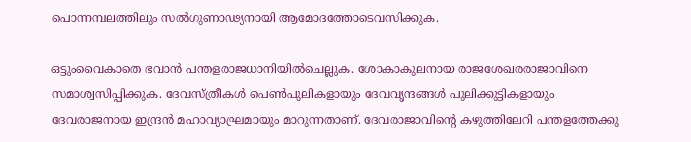പൊന്നമ്പലത്തിലും സല്‍ഗുണാഢ്യനായി ആമോദത്തോടെവസിക്കുക.

ഒട്ടുംവൈകാതെ ഭവാന്‍ പന്തളരാജധാനിയില്‍ചെല്ലുക. ശോകാകുലനായ രാജശേഖരരാജാവിനെ സമാശ്വസിപ്പിക്കുക. ദേവസ്ത്രീകള്‍ പെണ്‍പുലികളായും ദേവവൃന്ദങ്ങള്‍ പുലിക്കുട്ടികളായും ദേവരാജനായ ഇന്ദ്രന്‍ മഹാവ്യാഘ്രമായും മാറുന്നതാണ്. ദേവരാജാവിന്റെ കഴുത്തിലേറി പന്തളത്തേക്കു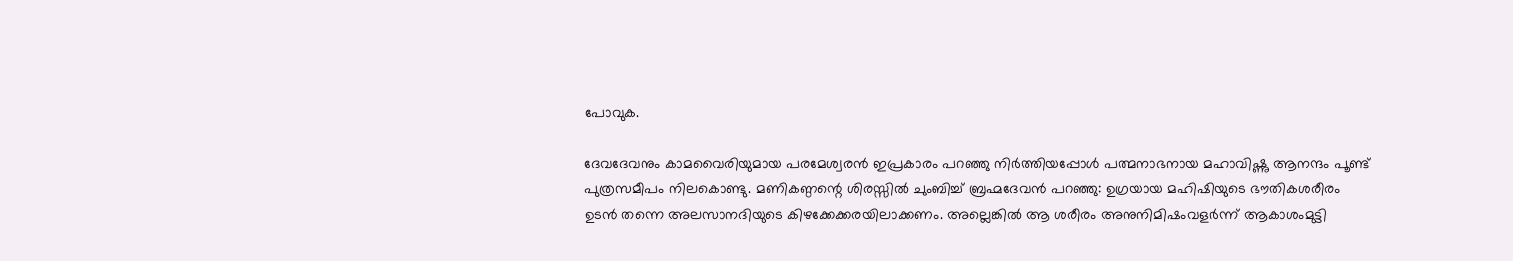പോവുക.

ദേവദേവനും കാമവൈരിയുമായ പരമേശ്വരന്‍ ഇപ്രകാരം പറഞ്ഞു നിര്‍ത്തിയപ്പോള്‍ പത്മനാഭനായ മഹാവിഷ്ണു ആനന്ദം പൂണ്ട് പുത്രസമീപം നിലകൊണ്ടു. മണികണ്ഠന്റെ ശിരസ്സില്‍ ചുംബിച്ച് ബ്രഹ്മദേവന്‍ പറഞ്ഞു: ഉഗ്രയായ മഹിഷിയുടെ ഭൗതികശരീരം ഉടന്‍ തന്നെ അലസാനദിയുടെ കിഴക്കേക്കരയിലാക്കണം. അല്ലെങ്കില്‍ ആ ശരീരം അനുനിമിഷംവളര്‍ന്ന് ആകാശംമുട്ടി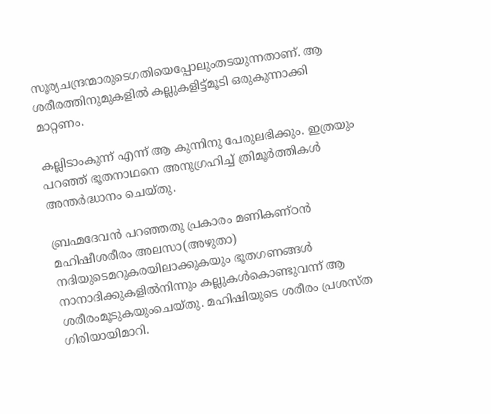സൂര്യചന്ദ്രന്മാരുടെഗതിയെപ്പോലുംതടയുന്നതാണ്. ആ ശരീരത്തിനുമുകളില്‍ കല്ലുകളിട്ട്മൂടി ഒരുകുന്നാക്കി മാറ്റണം.

കല്ലിടാംകുന്ന് എന്ന് ആ കുന്നിനു പേരുലഭിക്കും. ഇത്രയും പറഞ്ഞ് ഭൂതനാഥനെ അനുഗ്രഹിച്ച് ത്രിമൂര്‍ത്തികള്‍ അന്തര്‍ദ്ധാനം ചെയ്തു.

ബ്രഹ്മദേവന്‍ പറഞ്ഞതു പ്രകാരം മണികണ്ഠന്‍ മഹിഷീശരീരം അലസാ(അഴുതാ) നദിയുടെമറുകരയിലാക്കുകയും ഭൂതഗണങ്ങള്‍ നാനാദിക്കുകളില്‍നിന്നും കല്ലുകള്‍കൊണ്ടുവന്ന് ആ ശരീരംമൂടുകയുംചെയ്തു. മഹിഷിയുടെ ശരീരം പ്രശസ്ത ഗിരിയായിമാറി.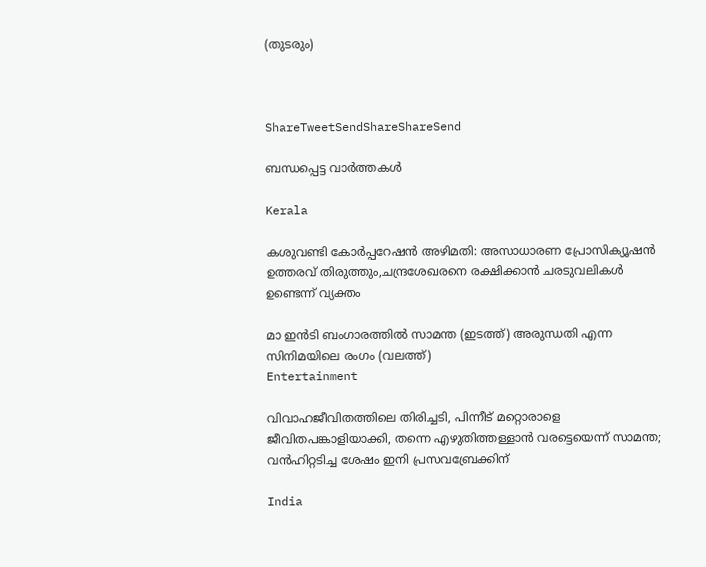(തുടരും)



ShareTweetSendShareShareSend

ബന്ധപ്പെട്ട വാര്‍ത്തകള്‍

Kerala

കശുവണ്ടി കോര്‍പ്പറേഷന്‍ അഴിമതി: അസാധാരണ പ്രോസിക്യൂഷന്‍ ഉത്തരവ് തിരുത്തും,ചന്ദ്രശേഖരനെ രക്ഷിക്കാന്‍ ചരടുവലികള്‍ ഉണ്ടെന്ന് വ്യക്തം

മാ ഇന്‍ടി ബംഗാരത്തില്‍ സാമന്ത (ഇടത്ത്) അരുന്ധതി എന്ന സിനിമയിലെ രംഗം (വലത്ത്)
Entertainment

വിവാഹജീവിതത്തിലെ തിരിച്ചടി, പിന്നീട് മറ്റൊരാളെ ജീവിതപങ്കാളിയാക്കി, തന്നെ എഴുതിത്തള്ളാന്‍ വരട്ടെയെന്ന് സാമന്ത; വന്‍ഹിറ്റടിച്ച ശേഷം ഇനി പ്രസവബ്രേക്കിന്

India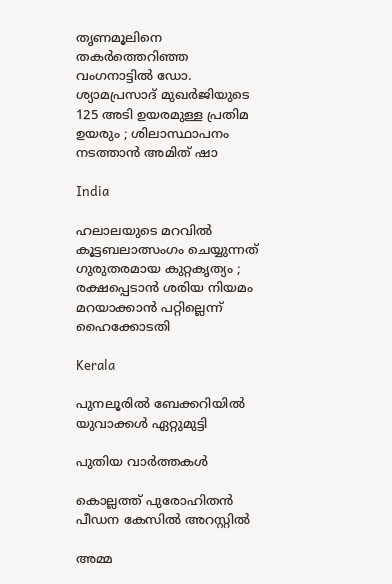തൃണമൂലിനെ തകർത്തെറിഞ്ഞ വംഗനാട്ടിൽ ഡോ. ശ്യാമപ്രസാദ് മുഖർജിയുടെ 125 അടി ഉയരമുള്ള പ്രതിമ ഉയരും ; ശിലാസ്ഥാപനം നടത്താൻ അമിത് ഷാ

India

ഹലാലയുടെ മറവിൽ കൂട്ടബലാത്സംഗം ചെയ്യുന്നത് ഗുരുതരമായ കുറ്റകൃത്യം ; രക്ഷപ്പെടാൻ ശരിയ നിയമം മറയാക്കാൻ പറ്റില്ലെന്ന് ഹൈക്കോടതി

Kerala

പുനലൂരില്‍ ബേക്കറിയില്‍ യുവാക്കള്‍ ഏറ്റുമുട്ടി

പുതിയ വാര്‍ത്തകള്‍

കൊല്ലത്ത് പുരോഹിതന്‍ പീഡന കേസില്‍ അറസ്റ്റില്‍

അമ്മ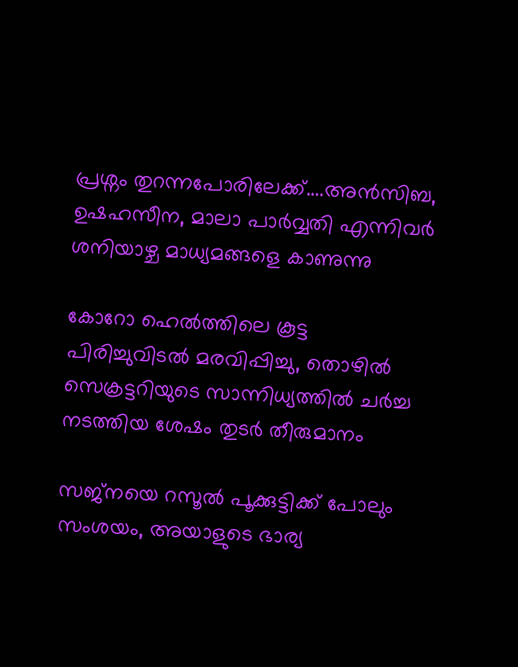പ്രശ്നം തുറന്നപോരിലേക്ക്….അന്‍സിബ, ഉഷഹസീന, മാലാ പാര്‍വ്വതി എന്നിവര്‍ ശനിയാഴ്ച മാധ്യമങ്ങളെ കാണുന്നു

കോറോ ഹെല്‍ത്തിലെ കൂട്ട പിരിച്ചുവിടല്‍ മരവിപ്പിച്ചു, തൊഴില്‍ സെക്രട്ടറിയുടെ സാന്നിധ്യത്തില്‍ ചര്‍ച്ച നടത്തിയ ശേഷം തുടര്‍ തീരുമാനം

സജ്നയെ റസൂൽ പൂക്കുട്ടിക്ക് പോലും സംശയം, അയാളുടെ ഭാര്യ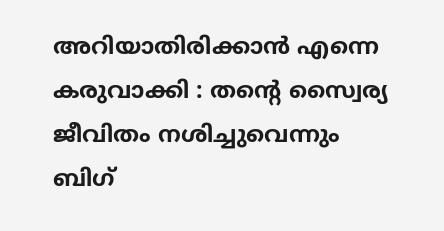അറിയാതിരിക്കാൻ എന്നെ കരുവാക്കി : തന്റെ സ്വൈര്യ ജീവിതം നശിച്ചുവെന്നും ബിഗ്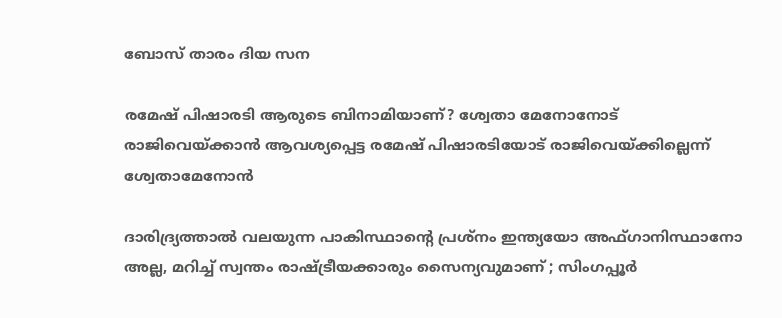ബോസ് താരം ദിയ സന

രമേഷ് പിഷാരടി ആരുടെ ബിനാമിയാണ്? ശ്വേതാ മേനോനോട് രാജിവെയ്‌ക്കാന്‍ ആവശ്യപ്പെട്ട രമേഷ് പിഷാരടിയോട് രാജിവെയ്‌ക്കില്ലെന്ന് ശ്വേതാമേനോന്‍

ദാരിദ്ര്യത്താൽ വലയുന്ന പാകിസ്ഥാന്റെ പ്രശ്നം ഇന്ത്യയോ അഫ്ഗാനിസ്ഥാനോ അല്ല, മറിച്ച് സ്വന്തം രാഷ്‌ട്രീയക്കാരും സൈന്യവുമാണ് ; സിംഗപ്പൂർ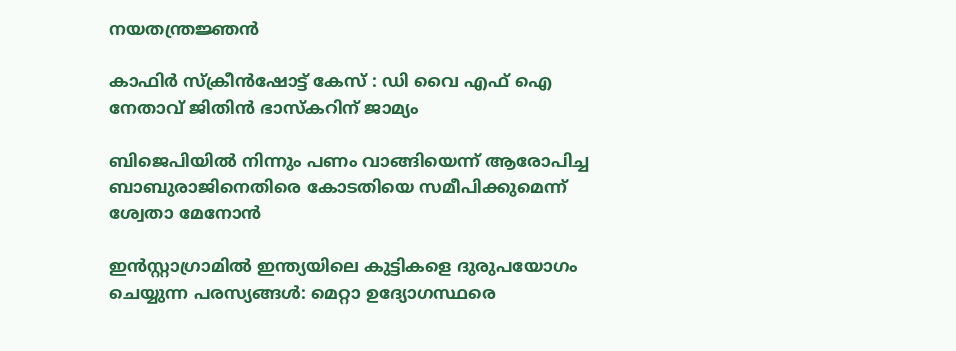നയതന്ത്രജ്ഞൻ

കാഫിര്‍ സ്‌ക്രീന്‍ഷോട്ട് കേസ് : ഡി വൈ എഫ് ഐ നേതാവ് ജിതിന്‍ ഭാസ്‌കറിന് ജാമ്യം

ബിജെപിയില്‍ നിന്നും പണം വാങ്ങിയെന്ന് ആരോപിച്ച ബാബുരാജിനെതിരെ കോടതിയെ സമീപിക്കുമെന്ന് ശ്വേതാ മേനോന്‍

ഇൻസ്റ്റാഗ്രാമിൽ ഇന്ത്യയിലെ കുട്ടികളെ ദുരുപയോഗം ചെയ്യുന്ന പരസ്യങ്ങൾ: മെറ്റാ ഉദ്യോഗസ്ഥരെ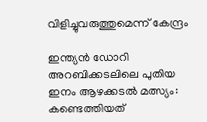വിളിച്ചുവരുത്തുമെന്ന് കേന്ദ്രം

ഇന്ത്യന്‍ ഡോറി അറബിക്കടലിലെ പുതിയ ഇനം ആഴക്കടല്‍ മത്സ്യം: കണ്ടെത്തിയത്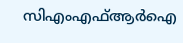സിഎംഎഫ്ആര്‍ഐ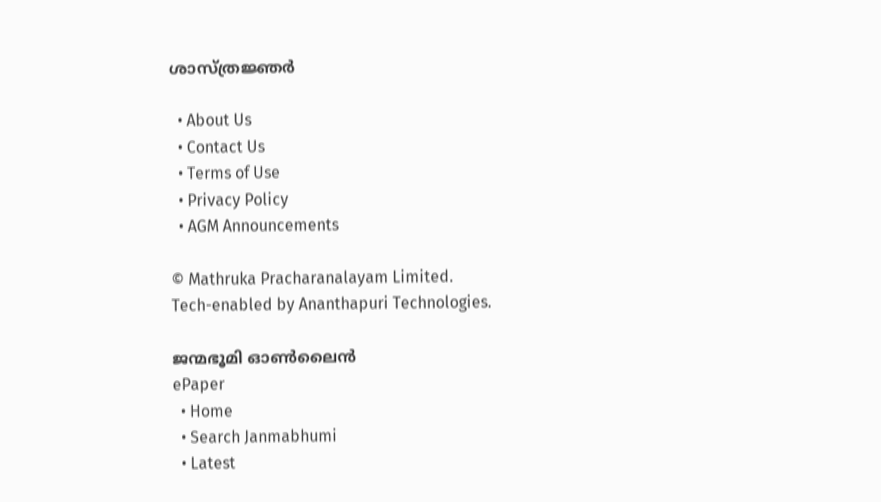ശാസ്ത്രജ്ഞര്‍

  • About Us
  • Contact Us
  • Terms of Use
  • Privacy Policy
  • AGM Announcements

© Mathruka Pracharanalayam Limited.
Tech-enabled by Ananthapuri Technologies.

ജന്മഭൂമി ഓണ്‍ലൈന്‍
ePaper
  • Home
  • Search Janmabhumi
  • Latest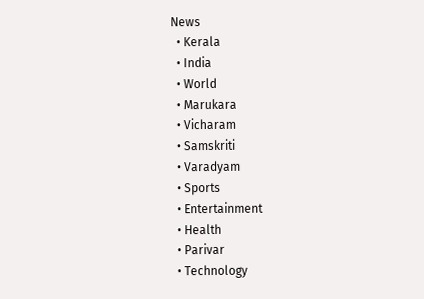News
  • Kerala
  • India
  • World
  • Marukara
  • Vicharam
  • Samskriti
  • Varadyam
  • Sports
  • Entertainment
  • Health
  • Parivar
  • Technology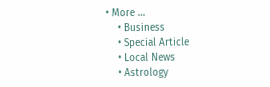• More …
    • Business
    • Special Article
    • Local News
    • Astrology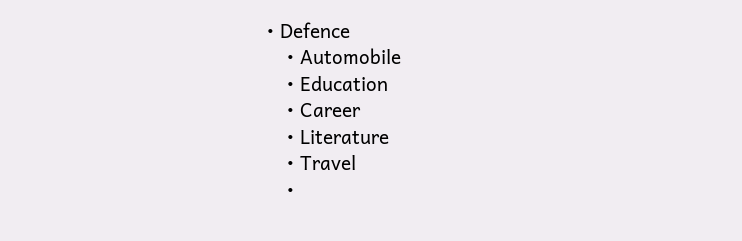• Defence
    • Automobile
    • Education
    • Career
    • Literature
    • Travel
    •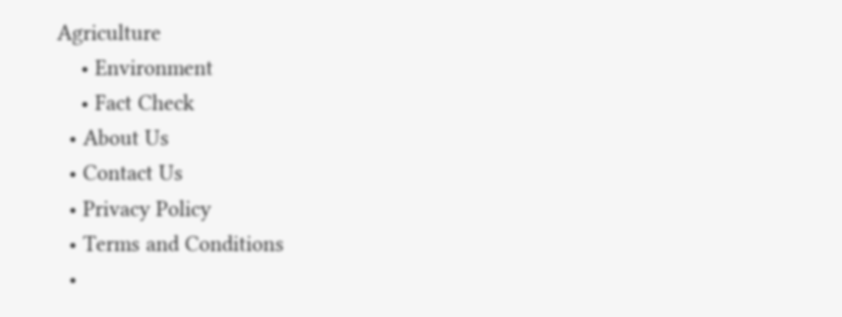Agriculture
    • Environment
    • Fact Check
  • About Us
  • Contact Us
  • Privacy Policy
  • Terms and Conditions
  •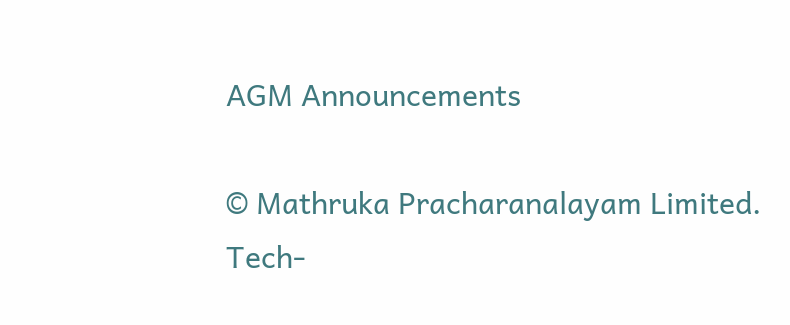AGM Announcements

© Mathruka Pracharanalayam Limited.
Tech-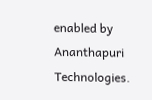enabled by Ananthapuri Technologies.